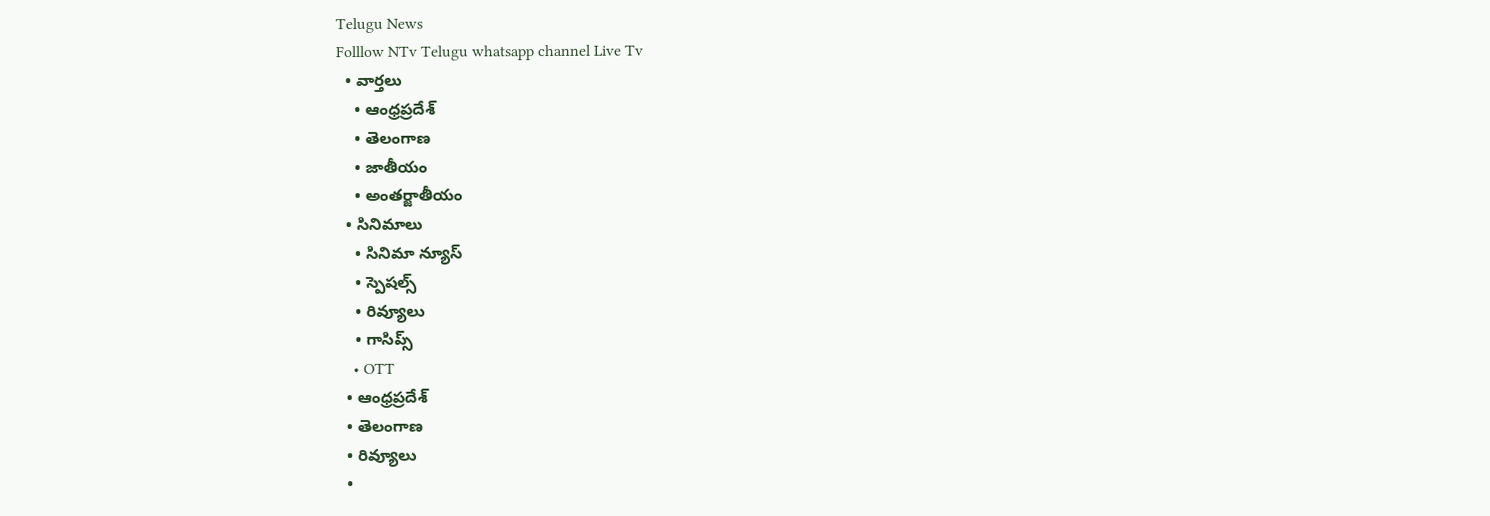Telugu News
Folllow NTv Telugu whatsapp channel Live Tv
  • వార్తలు
    • ఆంధ్రప్రదేశ్
    • తెలంగాణ
    • జాతీయం
    • అంతర్జాతీయం
  • సినిమాలు
    • సినిమా న్యూస్
    • స్పెషల్స్
    • రివ్యూలు
    • గాసిప్స్
    • OTT
  • ఆంధ్రప్రదేశ్
  • తెలంగాణ
  • రివ్యూలు
  •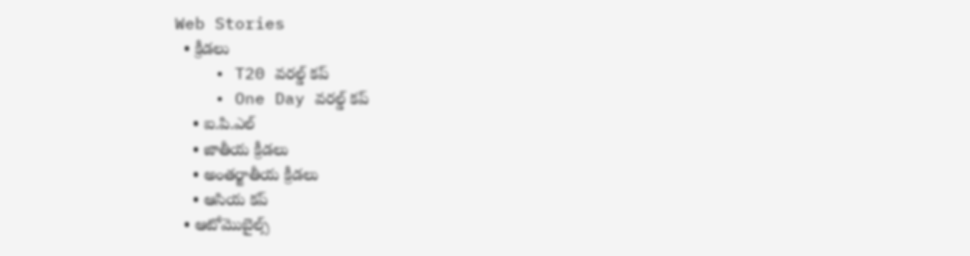Web Stories
  • క్రీడలు
    • T20 వరల్డ్ కప్
    • One Day వరల్డ్ కప్
    • ఐ.పి.ఎల్
    • జాతీయ క్రీడలు
    • అంతర్జాతీయ క్రీడలు
    • ఆసియ కప్
  • ఆటోమొబైల్స్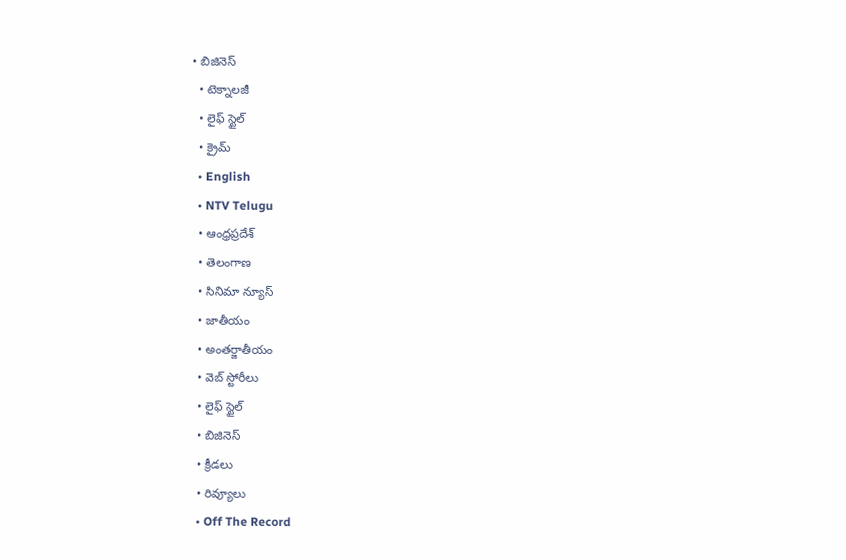• బిజినెస్‌
  • టెక్నాలజీ
  • లైఫ్ స్టైల్
  • క్రైమ్
  • English
  • NTV Telugu
  • ఆంధ్రప్రదేశ్
  • తెలంగాణ
  • సినిమా న్యూస్
  • జాతీయం
  • అంతర్జాతీయం
  • వెబ్ స్టోరీలు
  • లైఫ్ స్టైల్
  • బిజినెస్‌
  • క్రీడలు
  • రివ్యూలు
  • Off The Record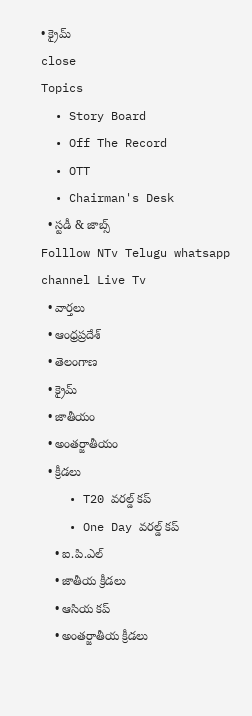• క్రైమ్
close
Topics
  • Story Board
  • Off The Record
  • OTT
  • Chairman's Desk
  • స్టడీ & జాబ్స్
Folllow NTv Telugu whatsapp channel Live Tv
  • వార్తలు
  • ఆంధ్రప్రదేశ్
  • తెలంగాణ
  • క్రైమ్
  • జాతీయం
  • అంతర్జాతీయం
  • క్రీడలు
    • T20 వరల్డ్ కప్
    • One Day వరల్డ్ కప్
    • ఐ.పి.ఎల్
    • జాతీయ క్రీడలు
    • ఆసియ కప్
    • అంతర్జాతీయ క్రీడలు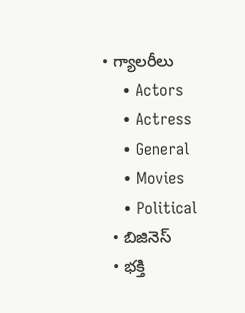• గ్యాలరీలు
    • Actors
    • Actress
    • General
    • Movies
    • Political
  • బిజినెస్‌
  • భక్తి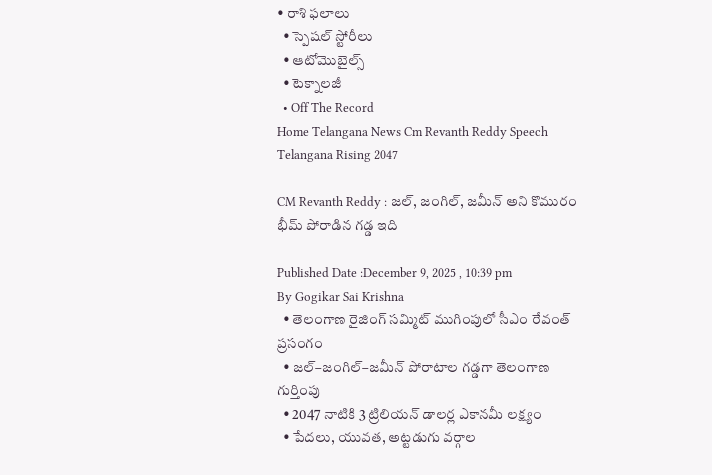• రాశి ఫలాలు
  • స్పెషల్‌ స్టోరీలు
  • ఆటోమొబైల్స్
  • టెక్నాలజీ
  • Off The Record
Home Telangana News Cm Revanth Reddy Speech Telangana Rising 2047

CM Revanth Reddy : జల్, జంగిల్, జమీన్ అని కొమురం భీమ్ పోరాడిన గడ్డ ఇది

Published Date :December 9, 2025 , 10:39 pm
By Gogikar Sai Krishna
  • తెలంగాణ రైజింగ్ సమ్మిట్ ముగింపులో సీఎం రేవంత్ ప్రసంగం
  • జల్–జంగిల్–జమీన్ పోరాటాల గడ్డగా తెలంగాణ గుర్తింపు
  • 2047 నాటికి 3 ట్రిలియన్ డాలర్ల ఎకానమీ లక్ష్యం
  • పేదలు, యువత, అట్టడుగు వర్గాల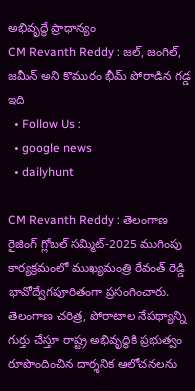అభివృద్ధే ప్రాధాన్యం
CM Revanth Reddy : జల్, జంగిల్, జమీన్ అని కొమురం భీమ్ పోరాడిన గడ్డ ఇది
  • Follow Us :
  • google news
  • dailyhunt

CM Revanth Reddy : తెలంగాణ రైజింగ్ గ్లోబల్ సమ్మిట్-2025 ముగింపు కార్యక్రమంలో ముఖ్యమంత్రి రేవంత్ రెడ్డి భావోద్వేగపూరితంగా ప్రసంగించారు. తెలంగాణ చరిత్ర, పోరాటాల నేపథ్యాన్ని గుర్తు చేస్తూ రాష్ట్ర అభివృద్ధికి ప్రభుత్వం రూపొందించిన దార్శనిక ఆలోచనలను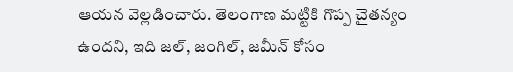ఆయన వెల్లడించారు. తెలంగాణ మట్టికి గొప్ప చైతన్యం ఉందని, ఇది జల్, జంగిల్, జమీన్ కోసం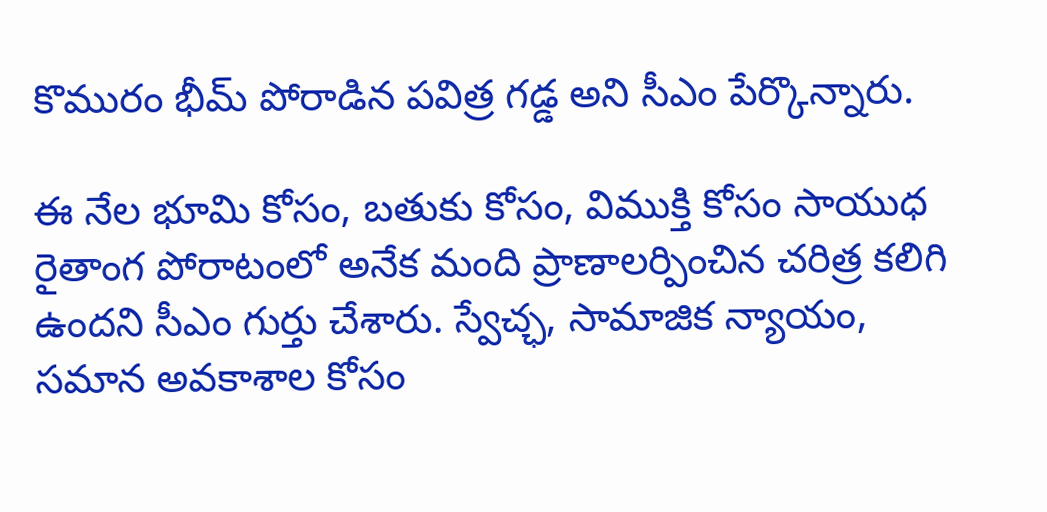కొమురం భీమ్ పోరాడిన పవిత్ర గడ్డ అని సీఎం పేర్కొన్నారు.

ఈ నేల భూమి కోసం, బతుకు కోసం, విముక్తి కోసం సాయుధ రైతాంగ పోరాటంలో అనేక మంది ప్రాణాలర్పించిన చరిత్ర కలిగి ఉందని సీఎం గుర్తు చేశారు. స్వేచ్ఛ, సామాజిక న్యాయం, సమాన అవకాశాల కోసం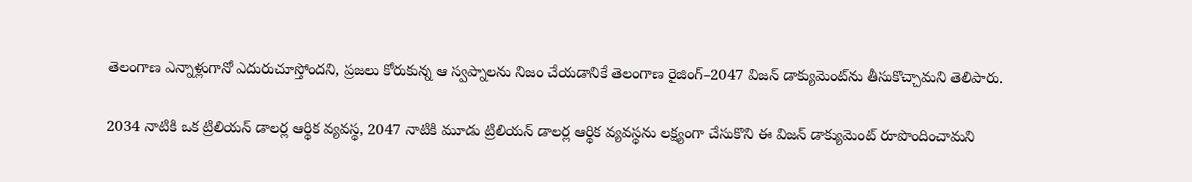తెలంగాణ ఎన్నాళ్లుగానో ఎదురుచూస్తోందని, ప్రజలు కోరుకున్న ఆ స్వప్నాలను నిజం చేయడానికే తెలంగాణ రైజింగ్–2047 విజన్ డాక్యుమెంట్‌ను తీసుకొచ్చామని తెలిపారు.

2034 నాటికి ఒక ట్రిలియన్ డాలర్ల ఆర్థిక వ్యవస్థ, 2047 నాటికి మూడు ట్రిలియన్ డాలర్ల ఆర్థిక వ్యవస్థను లక్ష్యంగా చేసుకొని ఈ విజన్ డాక్యుమెంట్ రూపొందించామని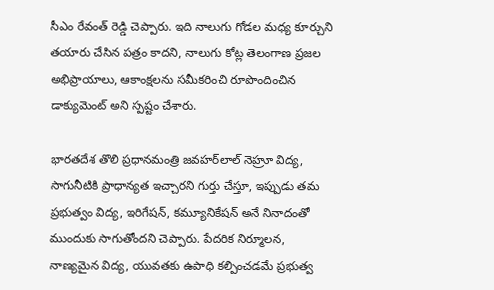సీఎం రేవంత్ రెడ్డి చెప్పారు. ఇది నాలుగు గోడల మధ్య కూర్చుని తయారు చేసిన పత్రం కాదని, నాలుగు కోట్ల తెలంగాణ ప్రజల అభిప్రాయాలు, ఆకాంక్షలను సమీకరించి రూపొందించిన డాక్యుమెంట్ అని స్పష్టం చేశారు.

భారతదేశ తొలి ప్రధానమంత్రి జవహర్‌లాల్ నెహ్రూ విద్య, సాగునీటికి ప్రాధాన్యత ఇచ్చారని గుర్తు చేస్తూ, ఇప్పుడు తమ ప్రభుత్వం విద్య, ఇరిగేషన్, కమ్యూనికేషన్ అనే నినాదంతో ముందుకు సాగుతోందని చెప్పారు. పేదరిక నిర్మూలన, నాణ్యమైన విద్య, యువతకు ఉపాధి కల్పించడమే ప్రభుత్వ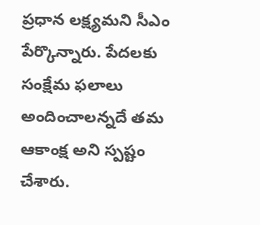ప్రధాన లక్ష్యమని సీఎం పేర్కొన్నారు. పేదలకు సంక్షేమ ఫలాలు అందించాలన్నదే తమ ఆకాంక్ష అని స్పష్టం చేశారు.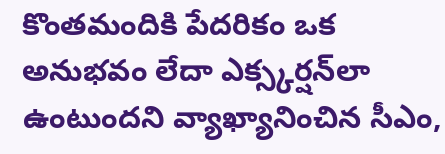కొంతమందికి పేదరికం ఒక అనుభవం లేదా ఎక్స్కర్షన్‌లా ఉంటుందని వ్యాఖ్యానించిన సీఎం,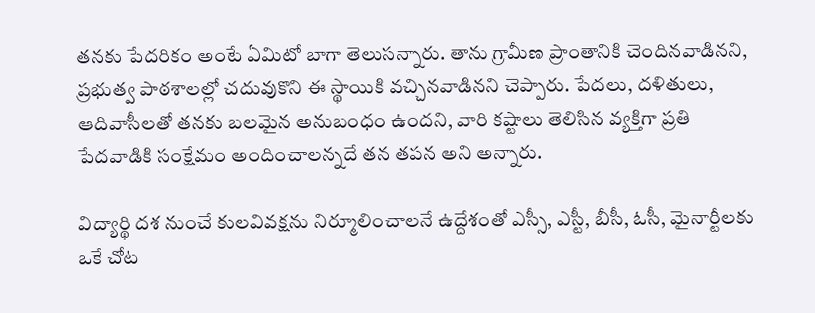తనకు పేదరికం అంటే ఏమిటో బాగా తెలుసన్నారు. తాను గ్రామీణ ప్రాంతానికి చెందినవాడినని, ప్రభుత్వ పాఠశాలల్లో చదువుకొని ఈ స్థాయికి వచ్చినవాడినని చెప్పారు. పేదలు, దళితులు, ఆదివాసీలతో తనకు బలమైన అనుబంధం ఉందని, వారి కష్టాలు తెలిసిన వ్యక్తిగా ప్రతి పేదవాడికి సంక్షేమం అందించాలన్నదే తన తపన అని అన్నారు.

విద్యార్థి దశ నుంచే కులవివక్షను నిర్మూలించాలనే ఉద్దేశంతో ఎస్సీ, ఎస్టీ, బీసీ, ఓసీ, మైనార్టీలకు ఒకే చోట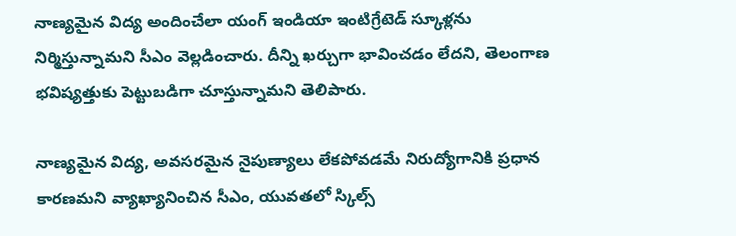నాణ్యమైన విద్య అందించేలా యంగ్ ఇండియా ఇంటిగ్రేటెడ్ స్కూళ్లను నిర్మిస్తున్నామని సీఎం వెల్లడించారు. దీన్ని ఖర్చుగా భావించడం లేదని, తెలంగాణ భవిష్యత్తుకు పెట్టుబడిగా చూస్తున్నామని తెలిపారు.

నాణ్యమైన విద్య, అవసరమైన నైపుణ్యాలు లేకపోవడమే నిరుద్యోగానికి ప్రధాన కారణమని వ్యాఖ్యానించిన సీఎం, యువతలో స్కిల్స్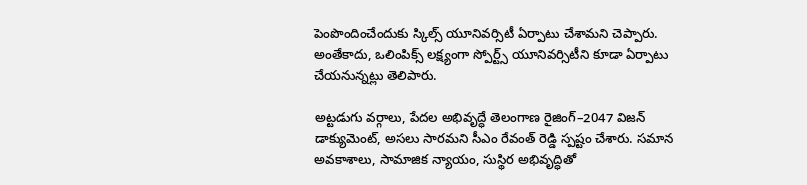పెంపొందించేందుకు స్కిల్స్ యూనివర్సిటీ ఏర్పాటు చేశామని చెప్పారు. అంతేకాదు, ఒలింపిక్స్ లక్ష్యంగా స్పోర్ట్స్ యూనివర్సిటీని కూడా ఏర్పాటు చేయనున్నట్లు తెలిపారు.

అట్టడుగు వర్గాలు, పేదల అభివృద్ధే తెలంగాణ రైజింగ్–2047 విజన్ డాక్యుమెంట్, అసలు సారమని సీఎం రేవంత్ రెడ్డి స్పష్టం చేశారు. సమాన అవకాశాలు, సామాజిక న్యాయం, సుస్థిర అభివృద్ధితో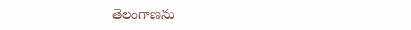తెలంగాణను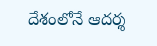దేశంలోనే ఆదర్శ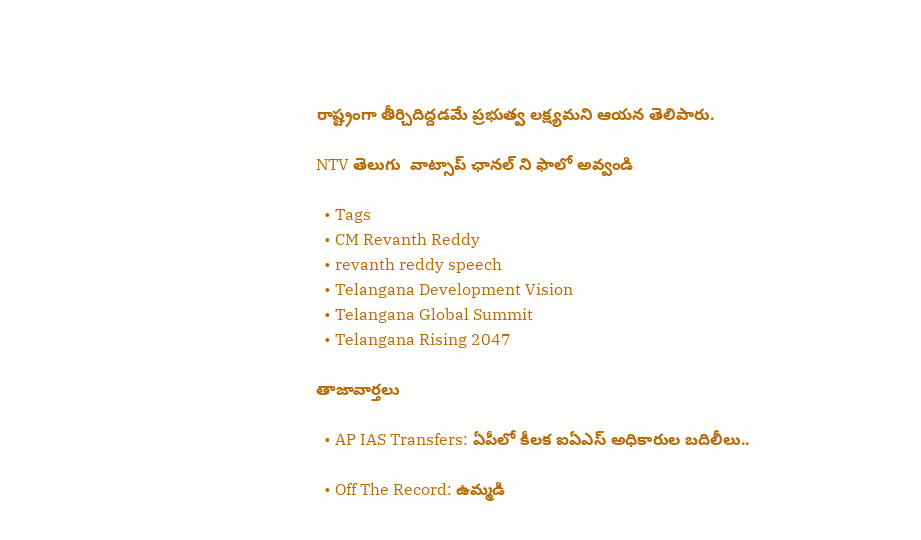రాష్ట్రంగా తీర్చిదిద్దడమే ప్రభుత్వ లక్ష్యమని ఆయన తెలిపారు.

NTV తెలుగు  వాట్సాప్ ఛానల్ ని ఫాలో అవ్వండి

  • Tags
  • CM Revanth Reddy
  • revanth reddy speech
  • Telangana Development Vision
  • Telangana Global Summit
  • Telangana Rising 2047

తాజావార్తలు

  • AP IAS Transfers: ఏపీలో కీలక ఐఏఎస్ అధికారుల బదిలీలు..

  • Off The Record: ఉమ్మడి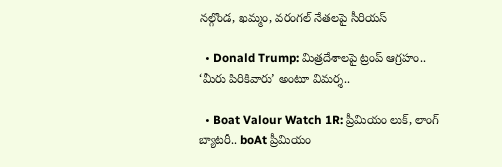నల్గొండ, ఖమ్మం, వరంగల్ నేతలపై సీరియస్

  • Donald Trump: మిత్రదేశాలపై ట్రంప్ ఆగ్రహం.. ‘మీరు పిరికివారు’ అంటూ విమర్శ..

  • Boat Valour Watch 1R: ప్రీమియం లుక్, లాంగ్ బ్యాటరీ.. boAt ప్రీమియం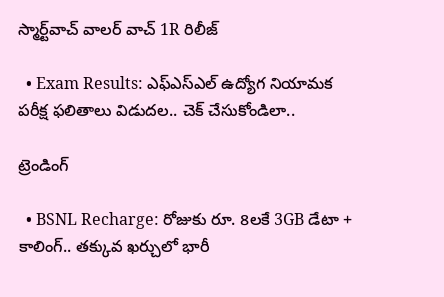స్మార్ట్‌వాచ్‌ వాలర్ వాచ్ 1R రిలీజ్

  • Exam Results: ఎఫ్ఎస్ఎల్ ఉద్యోగ నియామక పరీక్ష ఫలితాలు విడుదల.. చెక్ చేసుకోండిలా..

ట్రెండింగ్‌

  • BSNL Recharge: రోజుకు రూ. 8లకే 3GB డేటా + కాలింగ్.. తక్కువ ఖర్చులో భారీ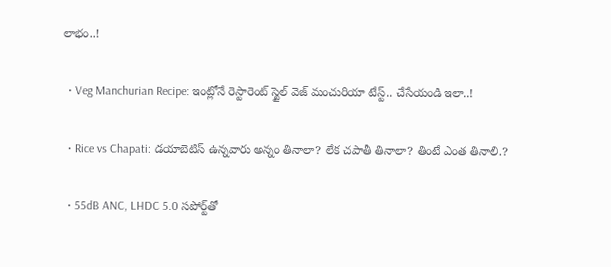లాభం..!

  • Veg Manchurian Recipe: ఇంట్లోనే రెస్టారెంట్ స్టైల్ వెజ్ మంచురియా టేస్ట్.. చేసేయండి ఇలా..!

  • Rice vs Chapati: డయాబెటిస్ ఉన్నవారు అన్నం తినాలా? లేక చపాతీ తినాలా? తింటే ఎంత తినాలి.?

  • 55dB ANC, LHDC 5.0 సపోర్ట్‌తో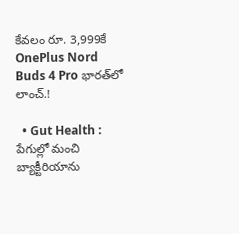కేవలం రూ. 3,999కే OnePlus Nord Buds 4 Pro భారత్‌లో లాంచ్.!

  • Gut Health : పేగుల్లో మంచి బ్యాక్టీరియాను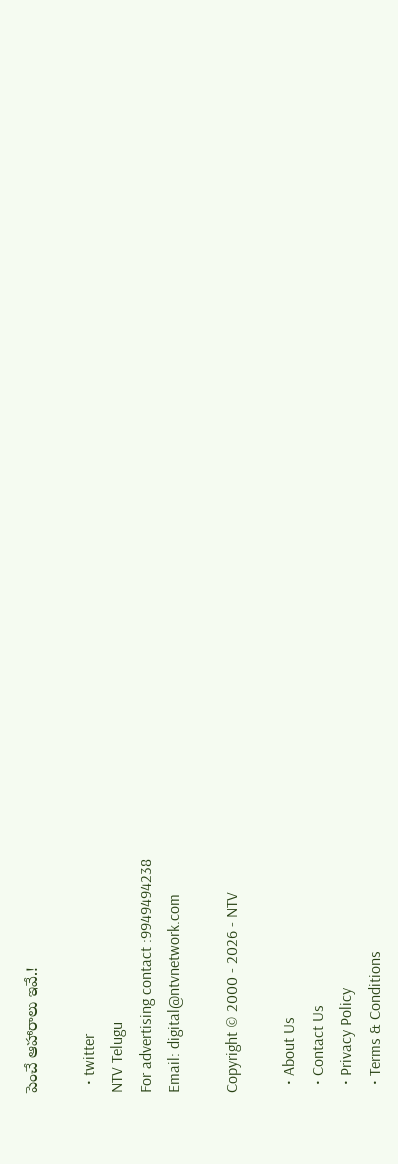పెంచే ఆహారాలు ఇవే.!

  • twitter
NTV Telugu
For advertising contact :9949494238
Email: digital@ntvnetwork.com

Copyright © 2000 - 2026 - NTV

  • About Us
  • Contact Us
  • Privacy Policy
  • Terms & Conditions